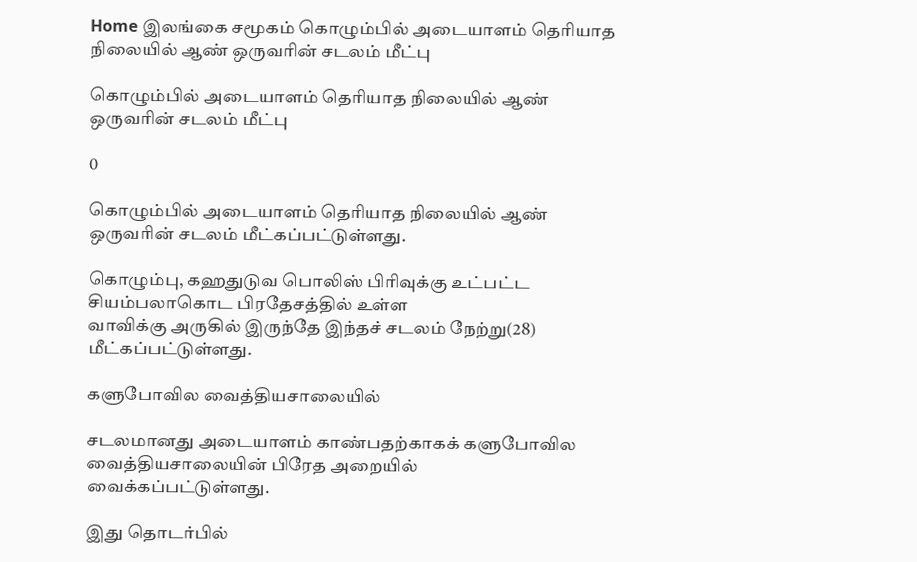Home இலங்கை சமூகம் கொழும்பில் அடையாளம் தெரியாத நிலையில் ஆண் ஒருவரின் சடலம் மீட்பு

கொழும்பில் அடையாளம் தெரியாத நிலையில் ஆண் ஒருவரின் சடலம் மீட்பு

0

கொழும்பில் அடையாளம் தெரியாத நிலையில் ஆண் ஒருவரின் சடலம் மீட்கப்பட்டுள்ளது.

கொழும்பு, கஹதுடுவ பொலிஸ் பிரிவுக்கு உட்பட்ட சியம்பலாகொட பிரதேசத்தில் உள்ள
வாவிக்கு அருகில் இருந்தே இந்தச் சடலம் நேற்று(28) மீட்கப்பட்டுள்ளது.

களுபோவில வைத்தியசாலையில்

சடலமானது அடையாளம் காண்பதற்காகக் களுபோவில வைத்தியசாலையின் பிரேத அறையில்
வைக்கப்பட்டுள்ளது.

இது தொடர்பில்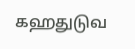கஹதுடுவ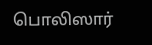பொலிஸார்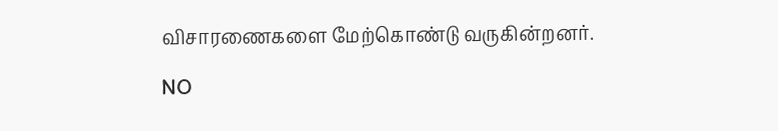விசாரணைகளை மேற்கொண்டு வருகின்றனர்.

NO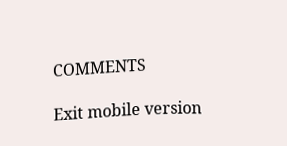COMMENTS

Exit mobile version